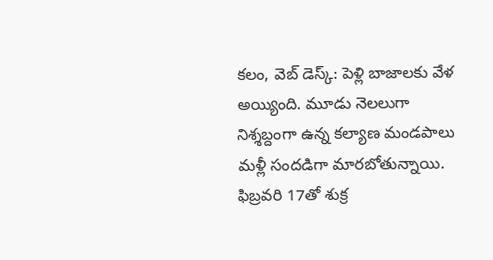కలం, వెబ్ డెస్క్: పెళ్లి బాజాలకు వేళ అయ్యింది. మూడు నెలలుగా నిశ్శబ్దంగా ఉన్న కల్యాణ మండపాలు మళ్లీ సందడిగా మారబోతున్నాయి. ఫిబ్రవరి 17తో శుక్ర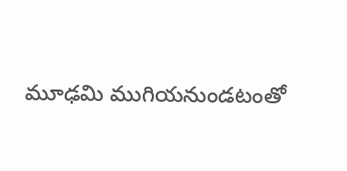మూఢమి ముగియనుండటంతో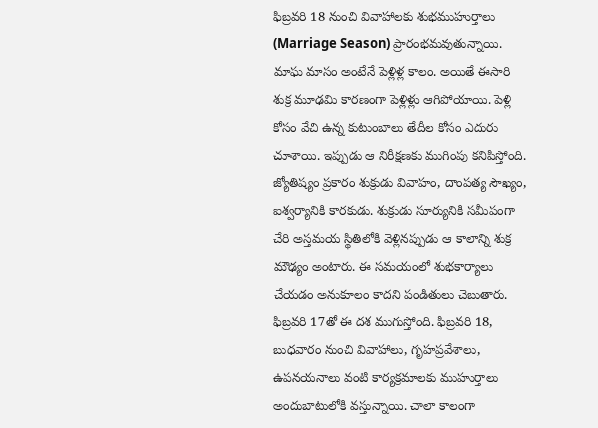ఫిబ్రవరి 18 నుంచి వివాహాలకు శుభముహుర్తాలు (Marriage Season) ప్రారంభమవుతున్నాయి. మాఘ మాసం అంటేనే పెళ్లిళ్ల కాలం. అయితే ఈసారి శుక్ర మూఢమి కారణంగా పెళ్లిళ్లు ఆగిపోయాయి. పెళ్లి కోసం వేచి ఉన్న కుటుంబాలు తేదీల కోసం ఎదురు చూశాయి. ఇప్పుడు ఆ నిరీక్షణకు ముగింపు కనిపిస్తోంది.
జ్యోతిష్యం ప్రకారం శుక్రుడు వివాహం, దాంపత్య సౌఖ్యం, ఐశ్వర్యానికి కారకుడు. శుక్రుడు సూర్యునికి సమీపంగా చేరి అస్తమయ స్థితిలోకి వెళ్లినప్పుడు ఆ కాలాన్ని శుక్ర మౌఢ్యం అంటారు. ఈ సమయంలో శుభకార్యాలు చేయడం అనుకూలం కాదని పండితులు చెబుతారు. ఫిబ్రవరి 17తో ఈ దశ ముగుస్తోంది. ఫిబ్రవరి 18, బుధవారం నుంచి వివాహాలు, గృహప్రవేశాలు, ఉపనయనాలు వంటి కార్యక్రమాలకు ముహుర్తాలు అందుబాటులోకి వస్తున్నాయి. చాలా కాలంగా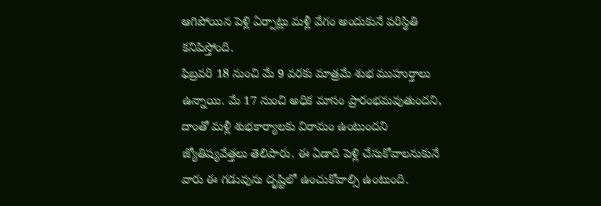ఆగిపోయిన పెళ్లి ఏర్పాట్లు మళ్లీ వేగం అందుకునే పరిస్థితి కనిపిస్తోంది.
ఫిబ్రవరి 18 నుంచి మే 9 వరకు మాత్రమే శుభ ముహుర్తాలు ఉన్నాయి. మే 17 నుంచి అధిక మాసం ప్రారంభమవుతుందని, దాంతో మళ్లీ శుభకార్యాలకు విరామం ఉంటుందని జ్యోతిష్యవేత్తలు తెలిపారు. ఈ ఏడాది పెళ్లి చేసుకోవాలనుకునే వారు ఈ గడువును దృష్టిలో ఉంచుకోవాల్సి ఉంటుంది.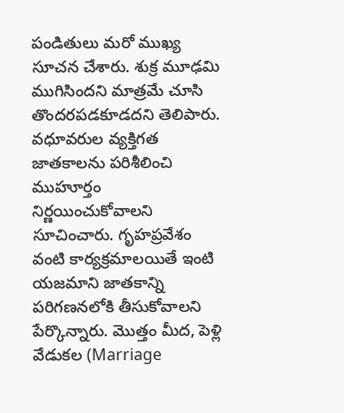పండితులు మరో ముఖ్య సూచన చేశారు. శుక్ర మూఢమి ముగిసిందని మాత్రమే చూసి తొందరపడకూడదని తెలిపారు.
వధూవరుల వ్యక్తిగత జాతకాలను పరిశీలించి ముహూర్తం నిర్ణయించుకోవాలని సూచించారు. గృహప్రవేశం వంటి కార్యక్రమాలయితే ఇంటి యజమాని జాతకాన్ని పరిగణనలోకి తీసుకోవాలని పేర్కొన్నారు. మొత్తం మీద, పెళ్లి వేడుకల (Marriage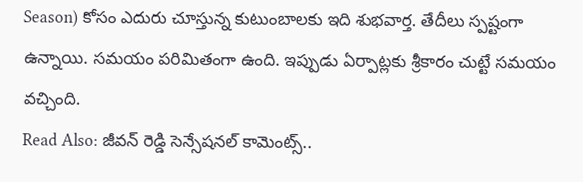Season) కోసం ఎదురు చూస్తున్న కుటుంబాలకు ఇది శుభవార్త. తేదీలు స్పష్టంగా ఉన్నాయి. సమయం పరిమితంగా ఉంది. ఇప్పుడు ఏర్పాట్లకు శ్రీకారం చుట్టే సమయం వచ్చింది.
Read Also: జీవన్ రెడ్డి సెన్సేషనల్ కామెంట్స్..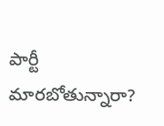పార్టీ మారబోతున్నారా?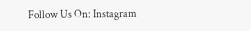Follow Us On: Instagram